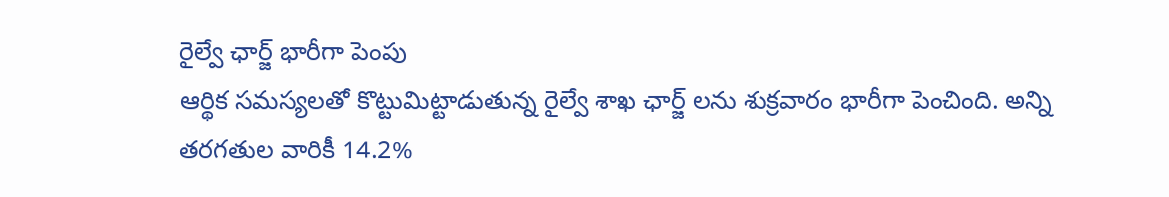రైల్వే ఛార్జ్ భారీగా పెంపు
ఆర్థిక సమస్యలతో కొట్టుమిట్టాడుతున్న రైల్వే శాఖ ఛార్జ్ లను శుక్రవారం భారీగా పెంచింది. అన్ని తరగతుల వారికీ 14.2%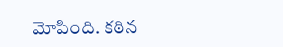మోపింది. కఠిన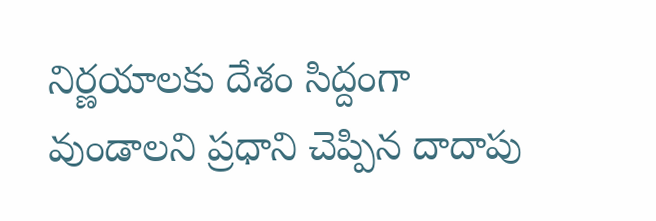నిర్ణయాలకు దేశం సిద్దంగా వుండాలని ప్రధాని చెప్పిన దాదాపు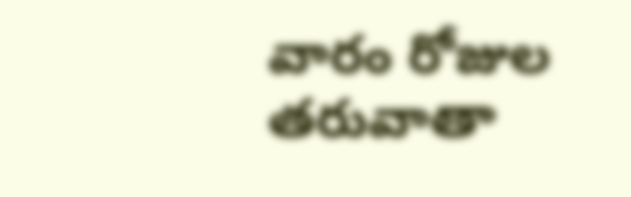వారం రోజుల తరువాతా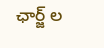ఛార్జ్ ల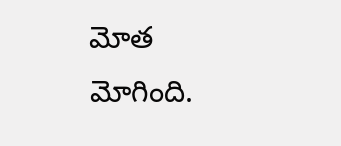మోత మోగింది.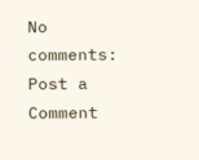No comments:
Post a Comment